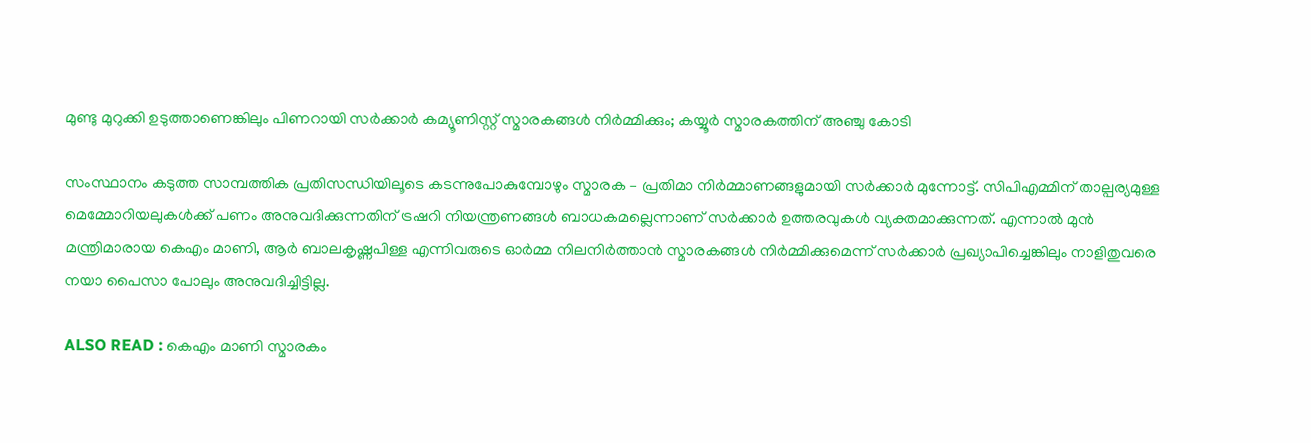മുണ്ടു മുറുക്കി ഉടുത്താണെങ്കിലും പിണറായി സര്‍ക്കാര്‍ കമ്യൂണിസ്റ്റ് സ്മാരകങ്ങള്‍ നിര്‍മ്മിക്കും; കയ്യൂര്‍ സ്മാരകത്തിന് അഞ്ചു കോടി

സംസ്ഥാനം കടുത്ത സാമ്പത്തിക പ്രതിസന്ധിയിലൂടെ കടന്നുപോകുമ്പോഴും സ്മാരക – പ്രതിമാ നിര്‍മ്മാണങ്ങളുമായി സര്‍ക്കാര്‍ മുന്നോട്ട്. സിപിഎമ്മിന് താല്പര്യമുള്ള മെമ്മോറിയലുകള്‍ക്ക് പണം അനുവദിക്കുന്നതിന് ട്രഷറി നിയന്ത്രണങ്ങള്‍ ബാധകമല്ലെന്നാണ് സര്‍ക്കാര്‍ ഉത്തരവുകള്‍ വ്യക്തമാക്കുന്നത്. എന്നാല്‍ മുന്‍ മന്ത്രിമാരായ കെഎം മാണി, ആര്‍ ബാലകൃഷ്ണപിള്ള എന്നിവരുടെ ഓര്‍മ്മ നിലനിര്‍ത്താന്‍ സ്മാരകങ്ങള്‍ നിര്‍മ്മിക്കുമെന്ന് സര്‍ക്കാര്‍ പ്രഖ്യാപിച്ചെങ്കിലും നാളിതുവരെ നയാ പൈസാ പോലും അനുവദിച്ചിട്ടില്ല.

ALSO READ : കെഎം മാണി സ്മാരകം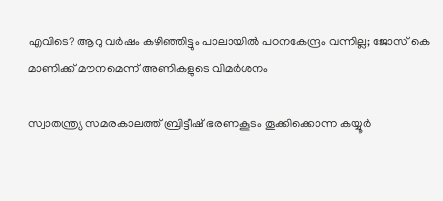എവിടെ? ആറു വര്‍ഷം കഴിഞ്ഞിട്ടും പാലായില്‍ പഠനകേന്ദ്രം വന്നില്ല; ജോസ് കെ മാണിക്ക് മൗനമെന്ന് അണികളുടെ വിമര്‍ശനം

സ്വാതന്ത്ര്യ സമരകാലത്ത് ബ്രിട്ടീഷ് ഭരണകൂടം തൂക്കിക്കൊന്ന കയ്യൂര്‍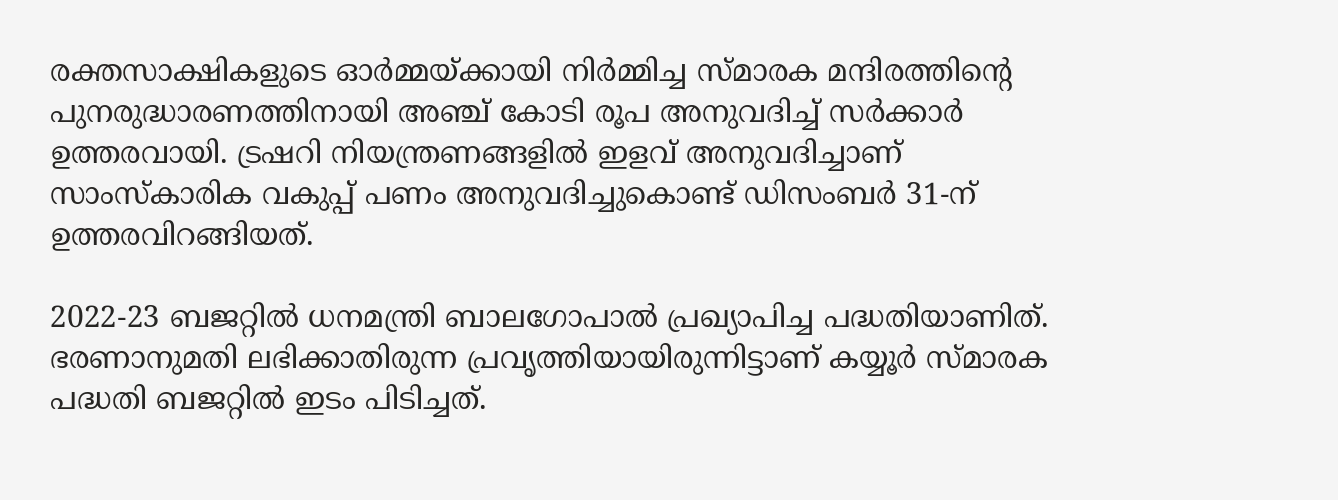രക്തസാക്ഷികളുടെ ഓര്‍മ്മയ്ക്കായി നിര്‍മ്മിച്ച സ്മാരക മന്ദിരത്തിന്റെ പുനരുദ്ധാരണത്തിനായി അഞ്ച് കോടി രൂപ അനുവദിച്ച് സര്‍ക്കാര്‍ ഉത്തരവായി. ട്രഷറി നിയന്ത്രണങ്ങളില്‍ ഇളവ് അനുവദിച്ചാണ് സാംസ്‌കാരിക വകുപ്പ് പണം അനുവദിച്ചുകൊണ്ട് ഡിസംബര്‍ 31-ന് ഉത്തരവിറങ്ങിയത്.

2022-23 ബജറ്റില്‍ ധനമന്ത്രി ബാലഗോപാല്‍ പ്രഖ്യാപിച്ച പദ്ധതിയാണിത്. ഭരണാനുമതി ലഭിക്കാതിരുന്ന പ്രവൃത്തിയായിരുന്നിട്ടാണ് കയ്യൂര്‍ സ്മാരക പദ്ധതി ബജറ്റില്‍ ഇടം പിടിച്ചത്.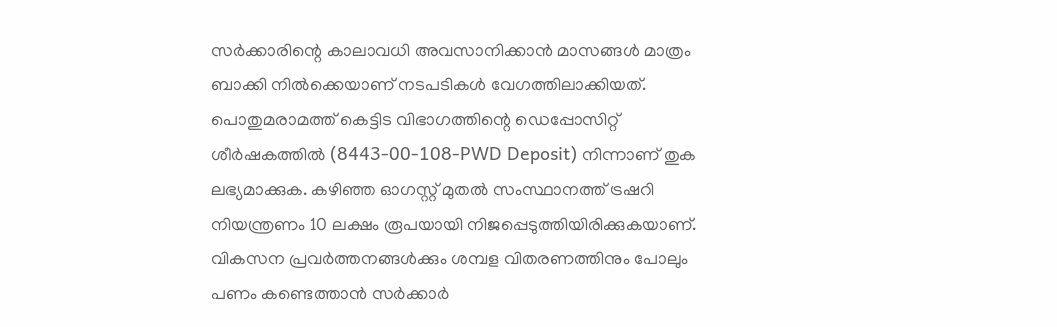സര്‍ക്കാരിന്റെ കാലാവധി അവസാനിക്കാന്‍ മാസങ്ങള്‍ മാത്രം ബാക്കി നില്‍ക്കെയാണ് നടപടികള്‍ വേഗത്തിലാക്കിയത്. പൊതുമരാമത്ത് കെട്ടിട വിഭാഗത്തിന്റെ ഡെപ്പോസിറ്റ് ശീര്‍ഷകത്തില്‍ (8443-00-108-PWD Deposit) നിന്നാണ് തുക ലഭ്യമാക്കുക. കഴിഞ്ഞ ഓഗസ്റ്റ് മുതല്‍ സംസ്ഥാനത്ത് ട്രഷറി നിയന്ത്രണം 10 ലക്ഷം രൂപയായി നിജപ്പെടുത്തിയിരിക്കുകയാണ്. വികസന പ്രവര്‍ത്തനങ്ങള്‍ക്കും ശമ്പള വിതരണത്തിനും പോലും പണം കണ്ടെത്താന്‍ സര്‍ക്കാര്‍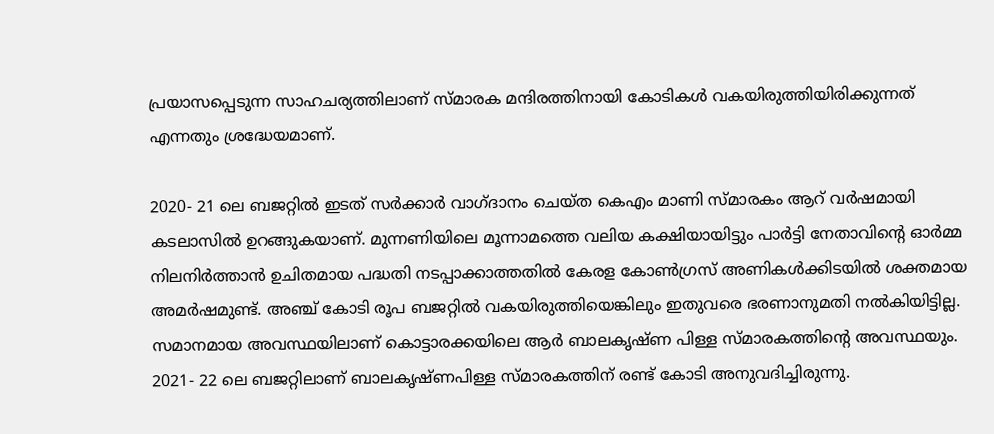പ്രയാസപ്പെടുന്ന സാഹചര്യത്തിലാണ് സ്മാരക മന്ദിരത്തിനായി കോടികള്‍ വകയിരുത്തിയിരിക്കുന്നത് എന്നതും ശ്രദ്ധേയമാണ്.

2020- 21 ലെ ബജറ്റില്‍ ഇടത് സര്‍ക്കാര്‍ വാഗ്ദാനം ചെയ്ത കെഎം മാണി സ്മാരകം ആറ് വര്‍ഷമായി കടലാസില്‍ ഉറങ്ങുകയാണ്. മുന്നണിയിലെ മൂന്നാമത്തെ വലിയ കക്ഷിയായിട്ടും പാര്‍ട്ടി നേതാവിന്റെ ഓര്‍മ്മ നിലനിര്‍ത്താന്‍ ഉചിതമായ പദ്ധതി നടപ്പാക്കാത്തതില്‍ കേരള കോണ്‍ഗ്രസ് അണികള്‍ക്കിടയില്‍ ശക്തമായ അമര്‍ഷമുണ്ട്. അഞ്ച് കോടി രൂപ ബജറ്റില്‍ വകയിരുത്തിയെങ്കിലും ഇതുവരെ ഭരണാനുമതി നല്‍കിയിട്ടില്ല. സമാനമായ അവസ്ഥയിലാണ് കൊട്ടാരക്കയിലെ ആര്‍ ബാലകൃഷ്ണ പിള്ള സ്മാരകത്തിന്റെ അവസ്ഥയും. 2021- 22 ലെ ബജറ്റിലാണ് ബാലകൃഷ്ണപിള്ള സ്മാരകത്തിന് രണ്ട് കോടി അനുവദിച്ചിരുന്നു.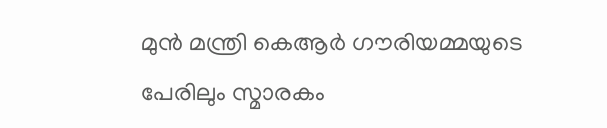മുന്‍ മന്ത്രി കെആര്‍ ഗൗരിയമ്മയുടെ പേരിലും സ്മാരകം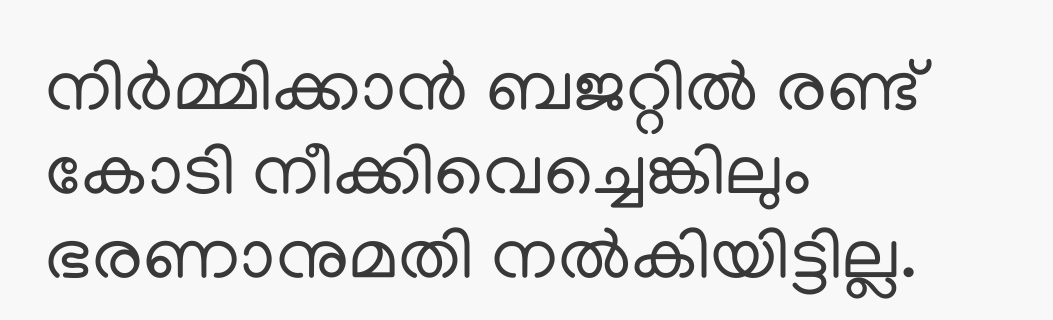നിര്‍മ്മിക്കാന്‍ ബജറ്റില്‍ രണ്ട് കോടി നീക്കിവെച്ചെങ്കിലും ഭരണാനുമതി നല്‍കിയിട്ടില്ല.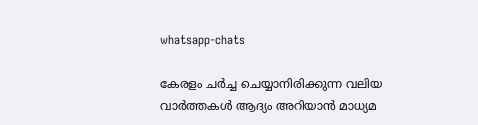whatsapp-chats

കേരളം ചർച്ച ചെയ്യാനിരിക്കുന്ന വലിയ വാർത്തകൾ ആദ്യം അറിയാൻ മാധ്യമ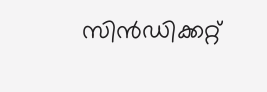സിൻഡിക്കറ്റ്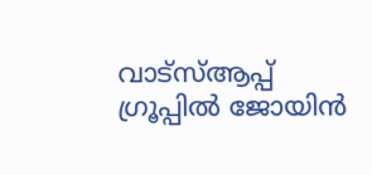വാട്സ്ആപ്പ് ഗ്രൂപ്പിൽ ജോയിൻ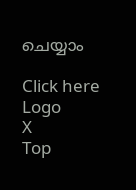ചെയ്യാം

Click here
Logo
X
Top